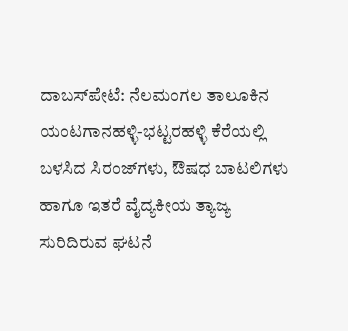ದಾಬಸ್‍ಪೇಟೆ: ನೆಲಮಂಗಲ ತಾಲೂಕಿನ ಯಂಟಗಾನಹಳ್ಳಿ-ಭಟ್ಟರಹಳ್ಳಿ ಕೆರೆಯಲ್ಲಿ ಬಳಸಿದ ಸಿರಂಜ್‍ಗಳು, ಔಷಧ ಬಾಟಲಿಗಳು ಹಾಗೂ ಇತರೆ ವೈದ್ಯಕೀಯ ತ್ಯಾಜ್ಯ ಸುರಿದಿರುವ ಘಟನೆ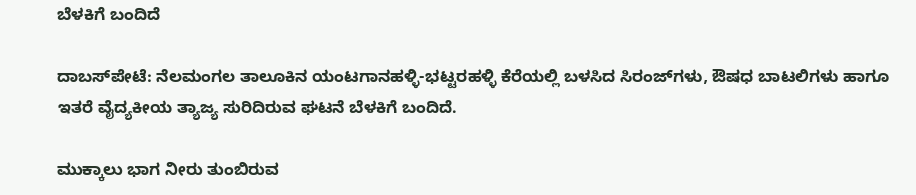ಬೆಳಕಿಗೆ ಬಂದಿದೆ

ದಾಬಸ್‍ಪೇಟೆ: ನೆಲಮಂಗಲ ತಾಲೂಕಿನ ಯಂಟಗಾನಹಳ್ಳಿ-ಭಟ್ಟರಹಳ್ಳಿ ಕೆರೆಯಲ್ಲಿ ಬಳಸಿದ ಸಿರಂಜ್‍ಗಳು, ಔಷಧ ಬಾಟಲಿಗಳು ಹಾಗೂ ಇತರೆ ವೈದ್ಯಕೀಯ ತ್ಯಾಜ್ಯ ಸುರಿದಿರುವ ಘಟನೆ ಬೆಳಕಿಗೆ ಬಂದಿದೆ.

ಮುಕ್ಕಾಲು ಭಾಗ ನೀರು ತುಂಬಿರುವ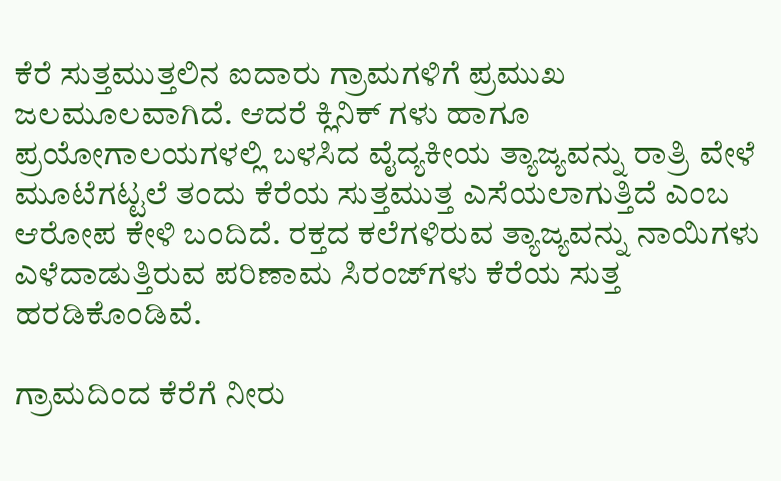ಕೆರೆ ಸುತ್ತಮುತ್ತಲಿನ ಐದಾರು ಗ್ರಾಮಗಳಿಗೆ ಪ್ರಮುಖ ಜಲಮೂಲವಾಗಿದೆ. ಆದರೆ ಕ್ಲಿನಿಕ್ ಗಳು ಹಾಗೂ ಪ್ರಯೋಗಾಲಯಗಳಲ್ಲಿ ಬಳಸಿದ ವೈದ್ಯಕೀಯ ತ್ಯಾಜ್ಯವನ್ನು ರಾತ್ರಿ ವೇಳೆ ಮೂಟೆಗಟ್ಟಲೆ ತಂದು ಕೆರೆಯ ಸುತ್ತಮುತ್ತ ಎಸೆಯಲಾಗುತ್ತಿದೆ ಎಂಬ ಆರೋಪ ಕೇಳಿ ಬಂದಿದೆ. ರಕ್ತದ ಕಲೆಗಳಿರುವ ತ್ಯಾಜ್ಯವನ್ನು ನಾಯಿಗಳು ಎಳೆದಾಡುತ್ತಿರುವ ಪರಿಣಾಮ ಸಿರಂಜ್‍ಗಳು ಕೆರೆಯ ಸುತ್ತ ಹರಡಿಕೊಂಡಿವೆ.

ಗ್ರಾಮದಿಂದ ಕೆರೆಗೆ ನೀರು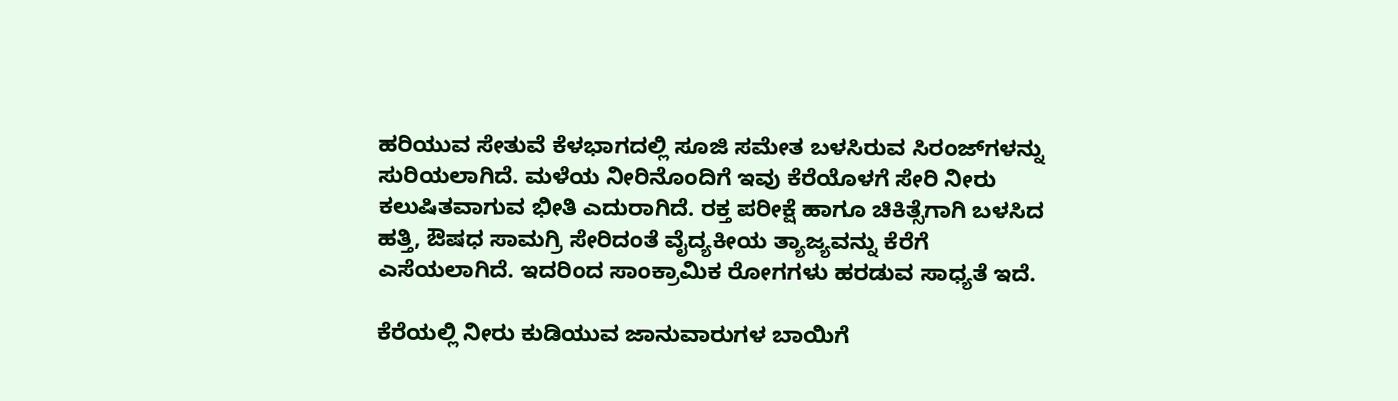ಹರಿಯುವ ಸೇತುವೆ ಕೆಳಭಾಗದಲ್ಲಿ ಸೂಜಿ ಸಮೇತ ಬಳಸಿರುವ ಸಿರಂಜ್‍ಗಳನ್ನು ಸುರಿಯಲಾಗಿದೆ. ಮಳೆಯ ನೀರಿನೊಂದಿಗೆ ಇವು ಕೆರೆಯೊಳಗೆ ಸೇರಿ ನೀರು ಕಲುಷಿತವಾಗುವ ಭೀತಿ ಎದುರಾಗಿದೆ. ರಕ್ತ ಪರೀಕ್ಷೆ ಹಾಗೂ ಚಿಕಿತ್ಸೆಗಾಗಿ ಬಳಸಿದ ಹತ್ತಿ, ಔಷಧ ಸಾಮಗ್ರಿ ಸೇರಿದಂತೆ ವೈದ್ಯಕೀಯ ತ್ಯಾಜ್ಯವನ್ನು ಕೆರೆಗೆ ಎಸೆಯಲಾಗಿದೆ. ಇದರಿಂದ ಸಾಂಕ್ರಾಮಿಕ ರೋಗಗಳು ಹರಡುವ ಸಾಧ್ಯತೆ ಇದೆ.

ಕೆರೆಯಲ್ಲಿ ನೀರು ಕುಡಿಯುವ ಜಾನುವಾರುಗಳ ಬಾಯಿಗೆ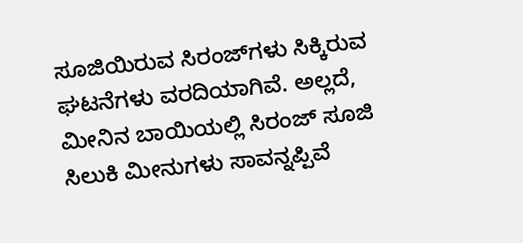ಸೂಜಿಯಿರುವ ಸಿರಂಜ್‍ಗಳು ಸಿಕ್ಕಿರುವ ಘಟನೆಗಳು ವರದಿಯಾಗಿವೆ. ಅಲ್ಲದೆ, ಮೀನಿನ ಬಾಯಿಯಲ್ಲಿ ಸಿರಂಜ್ ಸೂಜಿ ಸಿಲುಕಿ ಮೀನುಗಳು ಸಾವನ್ನಪ್ಪಿವೆ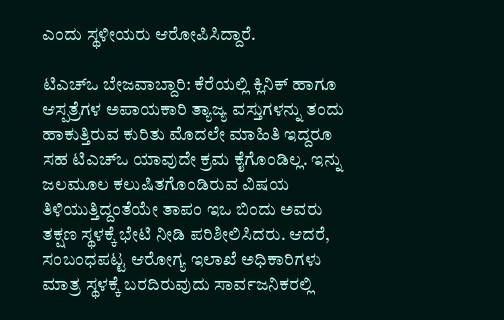ಎಂದು ಸ್ಥಳೀಯರು ಆರೋಪಿಸಿದ್ದಾರೆ.

ಟಿಎಚ್‍ಒ ಬೇಜವಾಬ್ದಾರಿ: ಕೆರೆಯಲ್ಲಿ ಕ್ಲಿನಿಕ್ ಹಾಗೂ ಆಸ್ಪತ್ರೆಗಳ ಅಪಾಯಕಾರಿ ತ್ಯಾಜ್ಯ ವಸ್ತುಗಳನ್ನು ತಂದು ಹಾಕುತ್ತಿರುವ ಕುರಿತು ಮೊದಲೇ ಮಾಹಿತಿ ಇದ್ದರೂ ಸಹ ಟಿಎಚ್‍ಒ ಯಾವುದೇ ಕ್ರಮ ಕೈಗೊಂಡಿಲ್ಲ. ಇನ್ನು ಜಲಮೂಲ ಕಲುಷಿತಗೊಂಡಿರುವ ವಿಷಯ ತಿಳಿಯುತ್ತಿದ್ದಂತೆಯೇ ತಾಪಂ ಇಒ ಬಿಂದು ಅವರು ತಕ್ಷಣ ಸ್ಥಳಕ್ಕೆ ಭೇಟಿ ನೀಡಿ ಪರಿಶೀಲಿಸಿದರು. ಆದರೆ, ಸಂಬಂಧಪಟ್ಟ ಆರೋಗ್ಯ ಇಲಾಖೆ ಅಧಿಕಾರಿಗಳು ಮಾತ್ರ ಸ್ಥಳಕ್ಕೆ ಬರದಿರುವುದು ಸಾರ್ವಜನಿಕರಲ್ಲಿ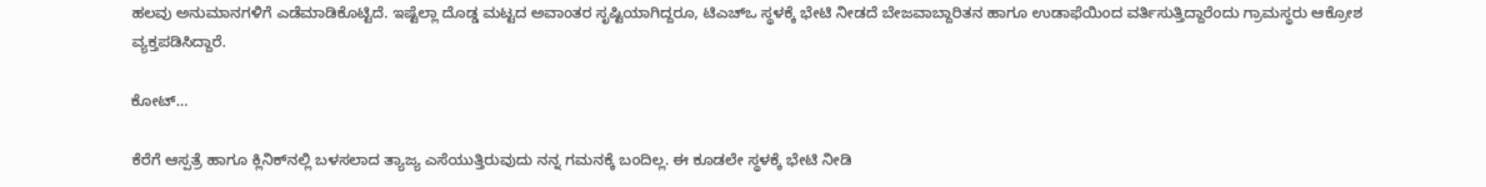ಹಲವು ಅನುಮಾನಗಳಿಗೆ ಎಡೆಮಾಡಿಕೊಟ್ಟಿದೆ. ಇಷ್ಟೆಲ್ಲಾ ದೊಡ್ಡ ಮಟ್ಟದ ಅವಾಂತರ ಸೃಷ್ಟಿಯಾಗಿದ್ದರೂ, ಟಿಎಚ್‍ಒ ಸ್ಥಳಕ್ಕೆ ಭೇಟಿ ನೀಡದೆ ಬೇಜವಾಬ್ದಾರಿತನ ಹಾಗೂ ಉಡಾಫೆಯಿಂದ ವರ್ತಿಸುತ್ತಿದ್ದಾರೆಂದು ಗ್ರಾಮಸ್ಥರು ಆಕ್ರೋಶ ವ್ಯಕ್ತಪಡಿಸಿದ್ದಾರೆ.

ಕೋಟ್...

ಕೆರೆಗೆ ಆಸ್ಪತ್ರೆ ಹಾಗೂ ಕ್ಲಿನಿಕ್‍ನಲ್ಲಿ ಬಳಸಲಾದ ತ್ಯಾಜ್ಯ ಎಸೆಯುತ್ತಿರುವುದು ನನ್ನ ಗಮನಕ್ಕೆ ಬಂದಿಲ್ಲ. ಈ ಕೂಡಲೇ ಸ್ಥಳಕ್ಕೆ ಭೇಟಿ ನೀಡಿ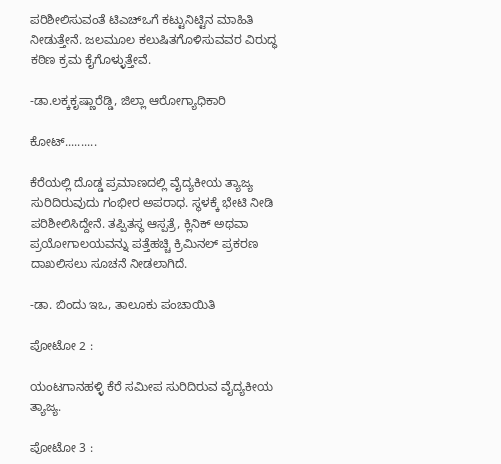ಪರಿಶೀಲಿಸುವಂತೆ ಟಿಎಚ್‍ಒಗೆ ಕಟ್ಟುನಿಟ್ಟಿನ ಮಾಹಿತಿ ನೀಡುತ್ತೇನೆ. ಜಲಮೂಲ ಕಲುಷಿತಗೊಳಿಸುವವರ ವಿರುದ್ಧ ಕಠಿಣ ಕ್ರಮ ಕೈಗೊಳ್ಳುತ್ತೇವೆ.

-ಡಾ.ಲಕ್ಕಕೃಷ್ಣಾರೆಡ್ಡಿ, ಜಿಲ್ಲಾ ಆರೋಗ್ಯಾಧಿಕಾರಿ

ಕೋಟ್..........

ಕೆರೆಯಲ್ಲಿ ದೊಡ್ಡ ಪ್ರಮಾಣದಲ್ಲಿ ವೈದ್ಯಕೀಯ ತ್ಯಾಜ್ಯ ಸುರಿದಿರುವುದು ಗಂಭೀರ ಅಪರಾಧ. ಸ್ಥಳಕ್ಕೆ ಭೇಟಿ ನೀಡಿ ಪರಿಶೀಲಿಸಿದ್ದೇನೆ. ತಪ್ಪಿತಸ್ಥ ಆಸ್ಪತ್ರೆ, ಕ್ಲಿನಿಕ್ ಅಥವಾ ಪ್ರಯೋಗಾಲಯವನ್ನು ಪತ್ತೆಹಚ್ಚಿ ಕ್ರಿಮಿನಲ್ ಪ್ರಕರಣ ದಾಖಲಿಸಲು ಸೂಚನೆ ನೀಡಲಾಗಿದೆ.

-ಡಾ. ಬಿಂದು ಇಒ, ತಾಲೂಕು ಪಂಚಾಯಿತಿ

ಪೋಟೋ 2 :

ಯಂಟಗಾನಹಳ್ಳಿ ಕೆರೆ ಸಮೀಪ ಸುರಿದಿರುವ ವೈದ್ಯಕೀಯ ತ್ಯಾಜ್ಯ.

ಪೋಟೋ 3 :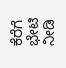ಕೆರೆಗೆ ಭೇಟಿ ನೀಡಿ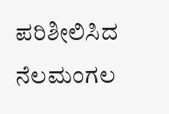ಪರಿಶೀಲಿಸಿದ ನೆಲಮಂಗಲ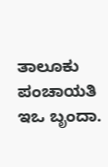ತಾಲೂಕು ಪಂಚಾಯತಿ ಇಒ ಬೃಂದಾ.